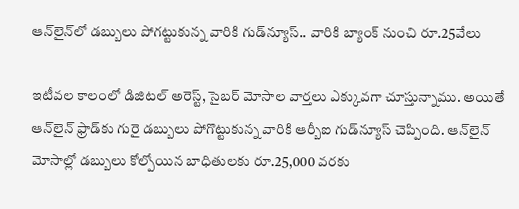ఆన్‌లైన్‌లో డబ్బులు పోగట్టుకున్న వారికి గుడ్‌న్యూస్.. వారికి బ్యాంక్‌ నుంచి రూ.25వేలు

ఇటీవల కాలంలో డిజిటల్ అరెస్ట్‌, సైబర్ మోసాల వార్తలు ఎక్కువగా చూస్తున్నాము. అయితే ఆన్‌లైన్ ఫ్రాడ్‌కు గురై డబ్బులు పోగొట్టుకున్న వారికి ఆర్బీఐ గుడ్‌న్యూస్ చెప్పింది. ఆన్‌లైన్ మోసాల్లో డబ్బులు కోల్పోయిన బాధితులకు రూ.25,000 వరకు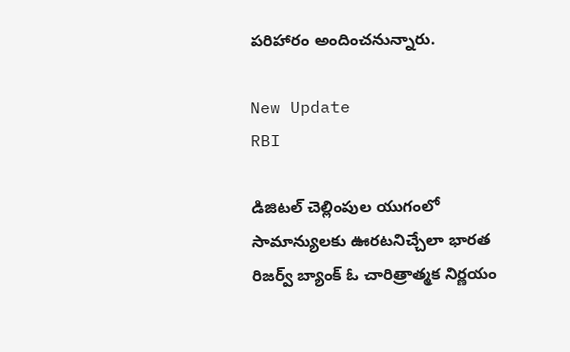పరిహారం అందించనున్నారు.

New Update
RBI

డిజిటల్ చెల్లింపుల యుగంలో సామాన్యులకు ఊరటనిచ్చేలా భారత రిజర్వ్ బ్యాంక్ ఓ చారిత్రాత్మక నిర్ణయం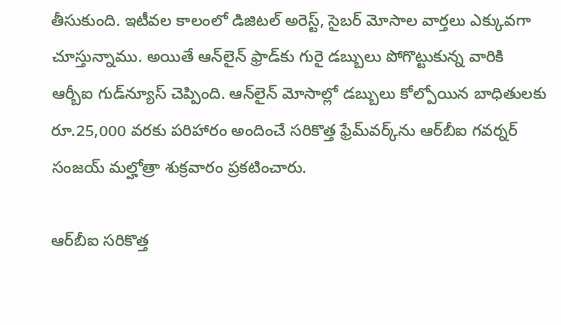తీసుకుంది. ఇటీవల కాలంలో డిజిటల్ అరెస్ట్‌, సైబర్ మోసాల వార్తలు ఎక్కువగా చూస్తున్నాము. అయితే ఆన్‌లైన్ ఫ్రాడ్‌కు గురై డబ్బులు పోగొట్టుకున్న వారికి ఆర్బీఐ గుడ్‌న్యూస్ చెప్పింది. ఆన్‌లైన్ మోసాల్లో డబ్బులు కోల్పోయిన బాధితులకు రూ.25,000 వరకు పరిహారం అందించే సరికొత్త ఫ్రేమ్‌వర్క్‌ను ఆర్‌బీఐ గవర్నర్ సంజయ్ మల్హోత్రా శుక్రవారం ప్రకటించారు.

ఆర్‌బీఐ సరికొత్త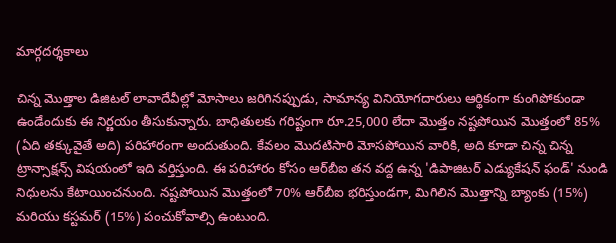మార్గదర్శకాలు

చిన్న మొత్తాల డిజిటల్ లావాదేవీల్లో మోసాలు జరిగినప్పుడు, సామాన్య వినియోగదారులు ఆర్థికంగా కుంగిపోకుండా ఉండేందుకు ఈ నిర్ణయం తీసుకున్నారు. బాధితులకు గరిష్టంగా రూ.25,000 లేదా మొత్తం నష్టపోయిన మొత్తంలో 85% (ఏది తక్కువైతే అది) పరిహారంగా అందుతుంది. కేవలం మొదటిసారి మోసపోయిన వారికి, అది కూడా చిన్న చిన్న ట్రాన్సాక్షన్స్ విషయంలో ఇది వర్తిస్తుంది. ఈ పరిహారం కోసం ఆర్‌బీఐ తన వద్ద ఉన్న 'డిపాజిటర్ ఎడ్యుకేషన్ ఫండ్' నుండి నిధులను కేటాయించనుంది. నష్టపోయిన మొత్తంలో 70% ఆర్‌బీఐ భరిస్తుండగా, మిగిలిన మొత్తాన్ని బ్యాంకు (15%) మరియు కస్టమర్ (15%) పంచుకోవాల్సి ఉంటుంది.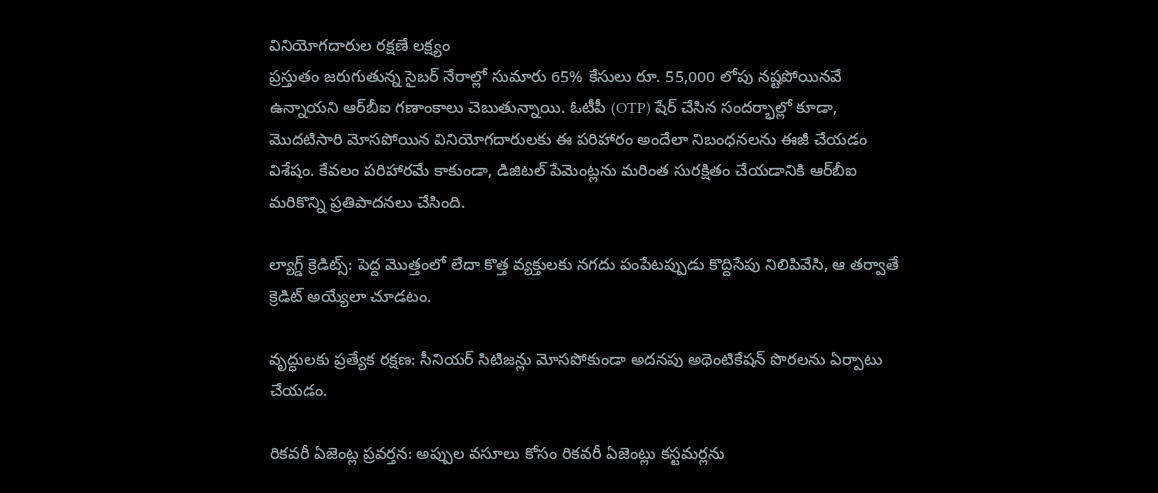వినియోగదారుల రక్షణే లక్ష్యం
ప్రస్తుతం జరుగుతున్న సైబర్ నేరాల్లో సుమారు 65% కేసులు రూ. 55,000 లోపు నష్టపోయినవే ఉన్నాయని ఆర్‌బీఐ గణాంకాలు చెబుతున్నాయి. ఓటీపీ (OTP) షేర్ చేసిన సందర్భాల్లో కూడా, మొదటిసారి మోసపోయిన వినియోగదారులకు ఈ పరిహారం అందేలా నిబంధనలను ఈజీ చేయడం విశేషం. కేవలం పరిహారమే కాకుండా, డిజిటల్ పేమెంట్లను మరింత సురక్షితం చేయడానికి ఆర్‌బీఐ మరికొన్ని ప్రతిపాదనలు చేసింది.

ల్యాగ్డ్ క్రెడిట్స్: పెద్ద మొత్తంలో లేదా కొత్త వ్యక్తులకు నగదు పంపేటప్పుడు కొద్దిసేపు నిలిపివేసి, ఆ తర్వాతే క్రెడిట్ అయ్యేలా చూడటం.

వృద్ధులకు ప్రత్యేక రక్షణ: సీనియర్ సిటిజన్లు మోసపోకుండా అదనపు అథెంటికేషన్ పొరలను ఏర్పాటు చేయడం.

రికవరీ ఏజెంట్ల ప్రవర్తన: అప్పుల వసూలు కోసం రికవరీ ఏజెంట్లు కస్టమర్లను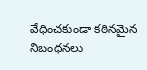వేధించకుండా కఠినమైన నిబంధనలు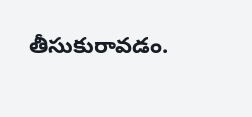తీసుకురావడం.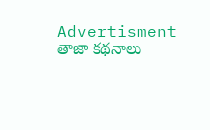Advertisment
తాజా కథనాలు